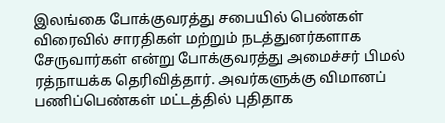இலங்கை போக்குவரத்து சபையில் பெண்கள் விரைவில் சாரதிகள் மற்றும் நடத்துனர்களாக சேருவார்கள் என்று போக்குவரத்து அமைச்சர் பிமல் ரத்நாயக்க தெரிவித்தார். அவர்களுக்கு விமானப் பணிப்பெண்கள் மட்டத்தில் புதிதாக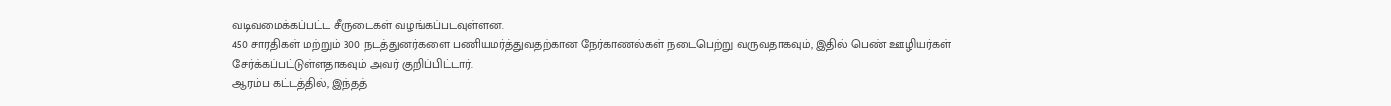வடிவமைக்கப்பட்ட சீருடைகள் வழங்கப்படவுள்ளன.
450 சாரதிகள் மற்றும் 300 நடத்துனர்களை பணியமர்த்துவதற்கான நேர்காணல்கள் நடைபெற்று வருவதாகவும், இதில் பெண் ஊழியர்கள் சேர்க்கப்பட்டுள்ளதாகவும் அவர் குறிப்பிட்டார்.
ஆரம்ப கட்டத்தில், இந்தத்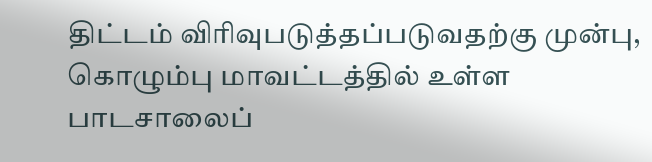திட்டம் விரிவுபடுத்தப்படுவதற்கு முன்பு, கொழும்பு மாவட்டத்தில் உள்ள பாடசாலைப்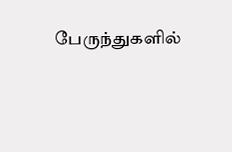பேருந்துகளில்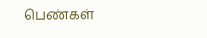பெண்கள்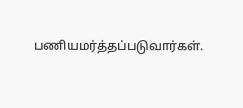பணியமர்த்தப்படுவார்கள்.